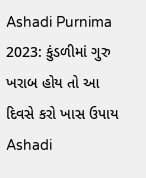Ashadi Purnima 2023: કુંડળીમાં ગુરુ ખરાબ હોય તો આ દિવસે કરો ખાસ ઉપાય
Ashadi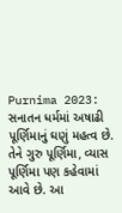Purnima 2023: સનાતન ધર્મમાં અષાઢી પૂર્ણિમાનું ઘણું મહત્વ છે. તેને ગુરુ પૂર્ણિમા, વ્યાસ પૂર્ણિમા પણ કહેવામાં આવે છે. આ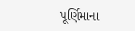પૂર્ણિમાના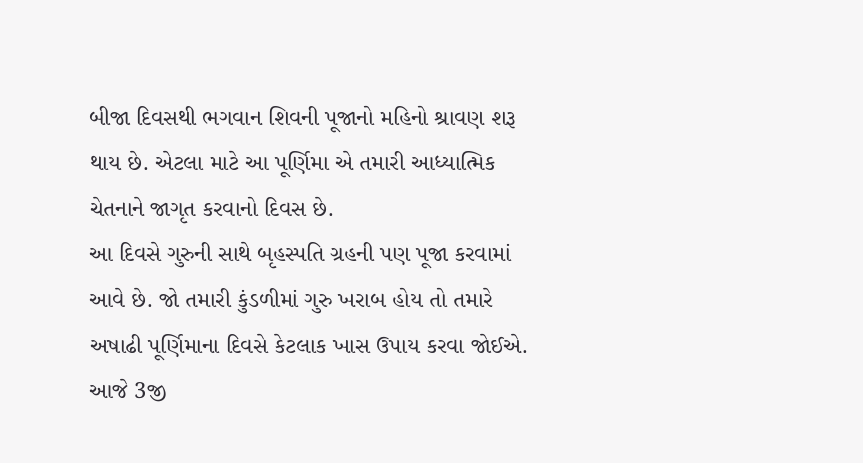બીજા દિવસથી ભગવાન શિવની પૂજાનો મહિનો શ્રાવણ શરૂ થાય છે. એટલા માટે આ પૂર્ણિમા એ તમારી આધ્યાત્મિક ચેતનાને જાગૃત કરવાનો દિવસ છે.
આ દિવસે ગુરુની સાથે બૃહસ્પતિ ગ્રહની પણ પૂજા કરવામાં આવે છે. જો તમારી કુંડળીમાં ગુરુ ખરાબ હોય તો તમારે અષાઢી પૂર્ણિમાના દિવસે કેટલાક ખાસ ઉપાય કરવા જોઈએ. આજે 3જી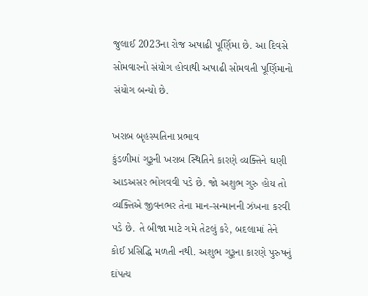જુલાઈ 2023ના રોજ અષાઢી પૂર્ણિમા છે. આ દિવસે સોમવારનો સંયોગ હોવાથી અષાઢી સોમવતી પૂર્ણિમાનો સંયોગ બન્યો છે.

ખરાબ બૃહસ્પતિના પ્રભાવ
કુંડળીમાં ગુરૂની ખરાબ સ્થિતિને કારણે વ્યક્તિને ઘણી આડઅસર ભોગવવી પડે છે. જો અશુભ ગુરુ હોય તો વ્યક્તિએ જીવનભર તેના માન-સન્માનની ઝંખના કરવી પડે છે. તે બીજા માટે ગમે તેટલું કરે, બદલામાં તેને કોઈ પ્રસિદ્ધિ મળતી નથી. અશુભ ગુરૂના કારણે પુરુષનું દાંપત્ય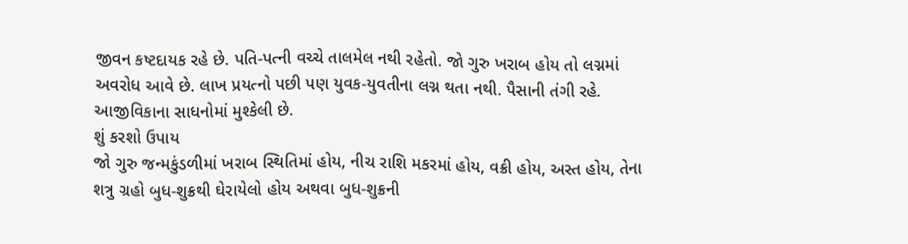જીવન કષ્ટદાયક રહે છે. પતિ-પત્ની વચ્ચે તાલમેલ નથી રહેતો. જો ગુરુ ખરાબ હોય તો લગ્નમાં અવરોધ આવે છે. લાખ પ્રયત્નો પછી પણ યુવક-યુવતીના લગ્ન થતા નથી. પૈસાની તંગી રહે. આજીવિકાના સાધનોમાં મુશ્કેલી છે.
શું કરશો ઉપાય
જો ગુરુ જન્મકુંડળીમાં ખરાબ સ્થિતિમાં હોય, નીચ રાશિ મકરમાં હોય, વક્રી હોય, અસ્ત હોય, તેના શત્રુ ગ્રહો બુધ-શુક્રથી ઘેરાયેલો હોય અથવા બુધ-શુક્રની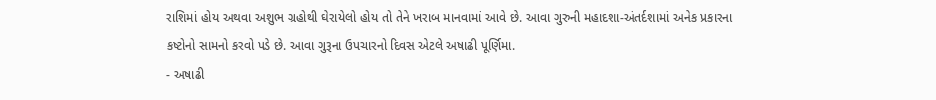રાશિમાં હોય અથવા અશુભ ગ્રહોથી ઘેરાયેલો હોય તો તેને ખરાબ માનવામાં આવે છે. આવા ગુરુની મહાદશા-અંતર્દશામાં અનેક પ્રકારના કષ્ટોનો સામનો કરવો પડે છે. આવા ગુરૂના ઉપચારનો દિવસ એટલે અષાઢી પૂર્ણિમા.
- અષાઢી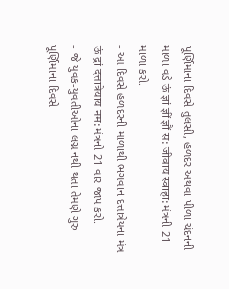પૂર્ણિમાના દિવસે તુલસી, હળદર અથવા પીળા ચંદનની માળા વડે ऊं ज्ञां ज्ञीं ज्ञौं स: जीवाय स्वाहा: મંત્રની 21 માળા કરો.
- આ દિવસે હળદરની માળાથી ભગવાન દત્તાત્રેયના મંત્ર ऊं द्रां दत्तात्रेयाय नम: મંત્રનો 21 વાર જાપ કરો.
- જે યુવક-યુવતીઓના લગ્ન નથી થતા તેમણે ગુરુ પૂર્ણિમાના દિવસે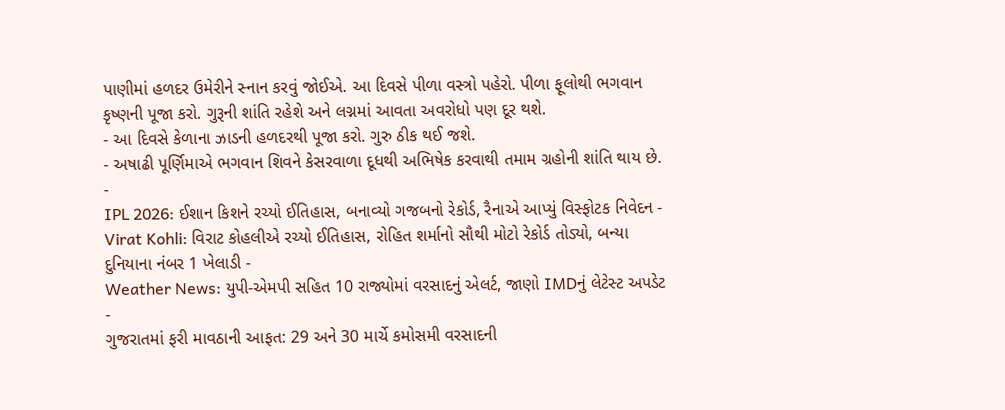પાણીમાં હળદર ઉમેરીને સ્નાન કરવું જોઈએ. આ દિવસે પીળા વસ્ત્રો પહેરો. પીળા ફૂલોથી ભગવાન કૃષ્ણની પૂજા કરો. ગુરૂની શાંતિ રહેશે અને લગ્નમાં આવતા અવરોધો પણ દૂર થશે.
- આ દિવસે કેળાના ઝાડની હળદરથી પૂજા કરો. ગુરુ ઠીક થઈ જશે.
- અષાઢી પૂર્ણિમાએ ભગવાન શિવને કેસરવાળા દૂધથી અભિષેક કરવાથી તમામ ગ્રહોની શાંતિ થાય છે.
-
IPL 2026: ઈશાન કિશને રચ્યો ઈતિહાસ, બનાવ્યો ગજબનો રેકોર્ડ, રૈનાએ આપ્યું વિસ્ફોટક નિવેદન -
Virat Kohli: વિરાટ કોહલીએ રચ્યો ઈતિહાસ, રોહિત શર્માનો સૌથી મોટો રેકોર્ડ તોડ્યો, બન્યા દુનિયાના નંબર 1 ખેલાડી -
Weather News: યુપી-એમપી સહિત 10 રાજ્યોમાં વરસાદનું એલર્ટ, જાણો IMDનું લેટેસ્ટ અપડેટ -
ગુજરાતમાં ફરી માવઠાની આફત: 29 અને 30 માર્ચે કમોસમી વરસાદની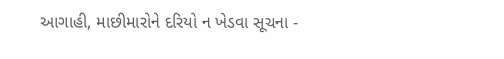આગાહી, માછીમારોને દરિયો ન ખેડવા સૂચના -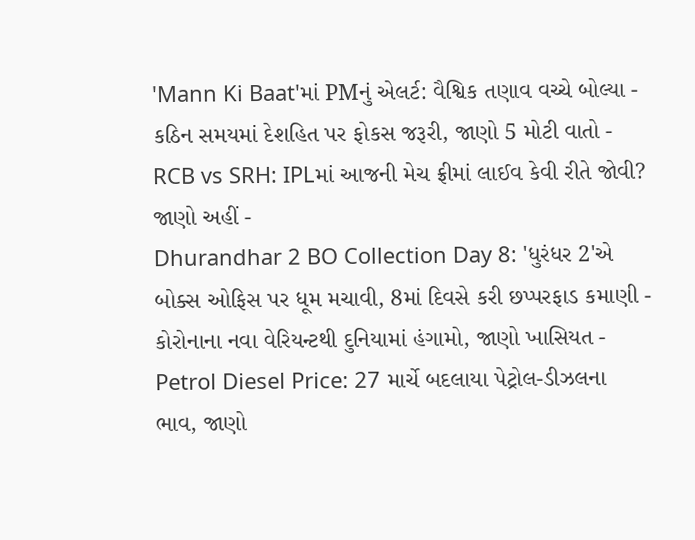'Mann Ki Baat'માં PMનું એલર્ટ: વૈશ્વિક તણાવ વચ્ચે બોલ્યા - કઠિન સમયમાં દેશહિત પર ફોકસ જરૂરી, જાણો 5 મોટી વાતો -
RCB vs SRH: IPLમાં આજની મેચ ફ્રીમાં લાઈવ કેવી રીતે જોવી? જાણો અહીં -
Dhurandhar 2 BO Collection Day 8: 'ધુરંધર 2'એ બોક્સ ઓફિસ પર ધૂમ મચાવી, 8માં દિવસે કરી છપ્પરફાડ કમાણી -
કોરોનાના નવા વેરિયન્ટથી દુનિયામાં હંગામો, જાણો ખાસિયત -
Petrol Diesel Price: 27 માર્ચે બદલાયા પેટ્રોલ-ડીઝલના ભાવ, જાણો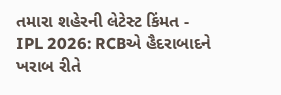તમારા શહેરની લેટેસ્ટ કિંમત -
IPL 2026: RCBએ હૈદરાબાદને ખરાબ રીતે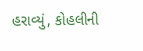હરાવ્યું, કોહલીની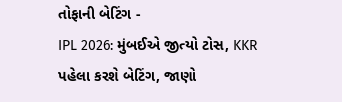તોફાની બેટિંગ -
IPL 2026: મુંબઈએ જીત્યો ટોસ, KKR પહેલા કરશે બેટિંગ, જાણો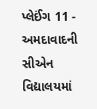પ્લેઈંગ 11 -
અમદાવાદની સીએન વિદ્યાલયમાં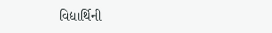વિદ્યાર્થિની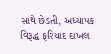સાથે છેડતી, અધ્યાપક વિરૂદ્ધ ફરિયાદ દાખલ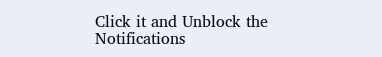Click it and Unblock the Notifications